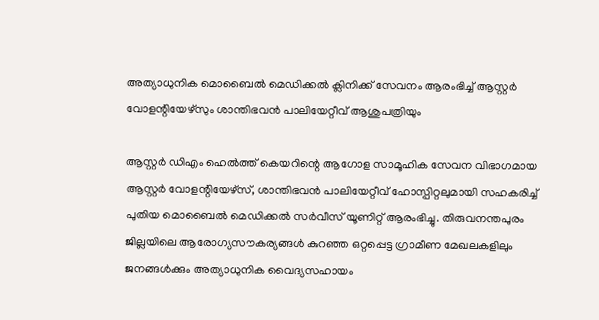അത്യാധുനിക മൊബൈൽ മെഡിക്കൽ ക്ലിനിക്ക് സേവനം ആരംഭിച്ച് ആസ്റ്റർ വോളന്റിയേഴ്സും ശാന്തിഭവൻ പാലിയേറ്റീവ് ആശുപത്രിയും

ആസ്റ്റർ ഡിഎം ഹെൽത്ത് കെയറിന്റെ ആഗോള സാമൂഹിക സേവന വിഭാഗമായ ആസ്റ്റർ വോളന്റിയേഴ്സ്, ശാന്തിഭവൻ പാലിയേറ്റീവ് ഹോസ്പിറ്റലുമായി സഹകരിച്ച് പുതിയ മൊബൈൽ മെഡിക്കൽ സർവീസ് യൂണിറ്റ് ആരംഭിച്ചു. തിരുവനന്തപുരം ജില്ലയിലെ ആരോഗ്യസൗകര്യങ്ങൾ കുറഞ്ഞ ഒറ്റപ്പെട്ട ഗ്രാമീണ മേഖലകളിലും ജനങ്ങൾക്കും അത്യാധുനിക വൈദ്യസഹായം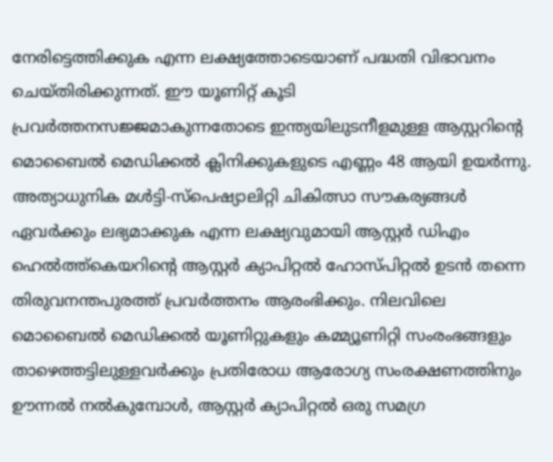നേരിട്ടെത്തിക്കുക എന്ന ലക്ഷ്യത്തോടെയാണ് പദ്ധതി വിഭാവനം ചെയ്തിരിക്കുന്നത്. ഈ യൂണിറ്റ് കൂടി പ്രവർത്തനസജ്ജമാകുന്നതോടെ ഇന്ത്യയിലുടനീളമുള്ള ആസ്റ്ററിന്റെ മൊബൈൽ മെഡിക്കൽ ക്ലിനിക്കുകളുടെ എണ്ണം 48 ആയി ഉയർന്നു.
അത്യാധുനിക മൾട്ടി-സ്പെഷ്യാലിറ്റി ചികിത്സാ സൗകര്യങ്ങൾ ഏവർക്കും ലഭ്യമാക്കുക എന്ന ലക്ഷ്യവുമായി ആസ്റ്റർ ഡിഎം ഹെൽത്ത്കെയറിന്റെ ആസ്റ്റർ ക്യാപിറ്റൽ ഹോസ്പിറ്റൽ ഉടൻ തന്നെ തിരുവനന്തപുരത്ത് പ്രവർത്തനം ആരംഭിക്കും. നിലവിലെ മൊബൈൽ മെഡിക്കൽ യൂണിറ്റുകളും കമ്മ്യൂണിറ്റി സംരംഭങ്ങളും താഴെത്തട്ടിലുള്ളവർക്കും പ്രതിരോധ ആരോഗ്യ സംരക്ഷണത്തിനും ഊന്നൽ നൽകുമ്പോൾ, ആസ്റ്റർ ക്യാപിറ്റൽ ഒരു സമഗ്ര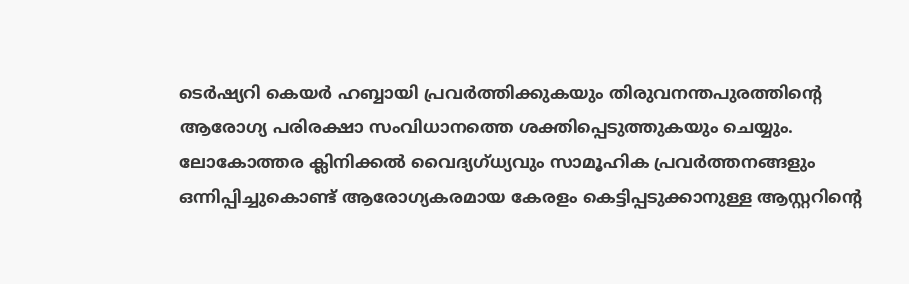ടെർഷ്യറി കെയർ ഹബ്ബായി പ്രവർത്തിക്കുകയും തിരുവനന്തപുരത്തിന്റെ ആരോഗ്യ പരിരക്ഷാ സംവിധാനത്തെ ശക്തിപ്പെടുത്തുകയും ചെയ്യും. ലോകോത്തര ക്ലിനിക്കൽ വൈദ്യഗ്ധ്യവും സാമൂഹിക പ്രവർത്തനങ്ങളും ഒന്നിപ്പിച്ചുകൊണ്ട് ആരോഗ്യകരമായ കേരളം കെട്ടിപ്പടുക്കാനുള്ള ആസ്റ്ററിന്റെ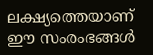ലക്ഷ്യത്തെയാണ് ഈ സംരംഭങ്ങൾ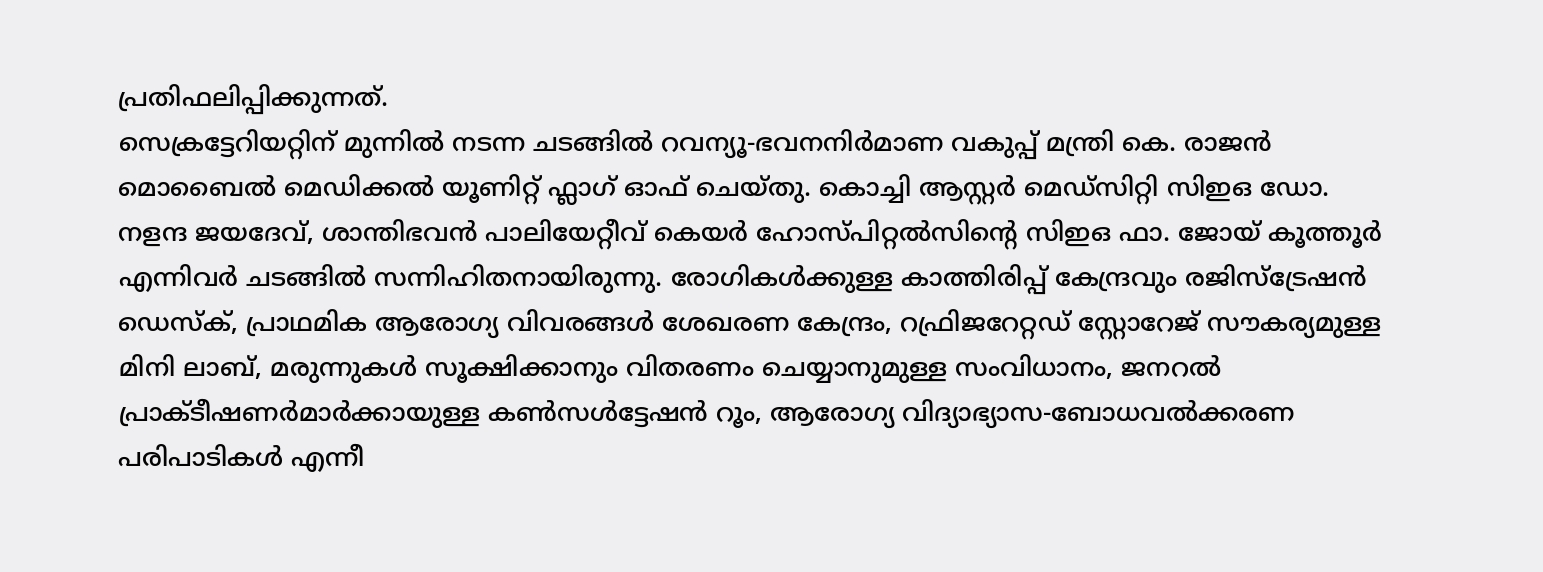പ്രതിഫലിപ്പിക്കുന്നത്.
സെക്രട്ടേറിയറ്റിന് മുന്നിൽ നടന്ന ചടങ്ങിൽ റവന്യൂ-ഭവനനിർമാണ വകുപ്പ് മന്ത്രി കെ. രാജൻ മൊബൈൽ മെഡിക്കൽ യൂണിറ്റ് ഫ്ലാഗ് ഓഫ് ചെയ്തു. കൊച്ചി ആസ്റ്റർ മെഡ്സിറ്റി സിഇഒ ഡോ. നളന്ദ ജയദേവ്, ശാന്തിഭവൻ പാലിയേറ്റീവ് കെയർ ഹോസ്പിറ്റൽസിന്റെ സിഇഒ ഫാ. ജോയ് കൂത്തൂർ എന്നിവർ ചടങ്ങിൽ സന്നിഹിതനായിരുന്നു. രോഗികൾക്കുള്ള കാത്തിരിപ്പ് കേന്ദ്രവും രജിസ്ട്രേഷൻ ഡെസ്ക്, പ്രാഥമിക ആരോഗ്യ വിവരങ്ങൾ ശേഖരണ കേന്ദ്രം, റഫ്രിജറേറ്റഡ് സ്റ്റോറേജ് സൗകര്യമുള്ള മിനി ലാബ്, മരുന്നുകൾ സൂക്ഷിക്കാനും വിതരണം ചെയ്യാനുമുള്ള സംവിധാനം, ജനറൽ പ്രാക്ടീഷണർമാർക്കായുള്ള കൺസൾട്ടേഷൻ റൂം, ആരോഗ്യ വിദ്യാഭ്യാസ-ബോധവൽക്കരണ പരിപാടികൾ എന്നീ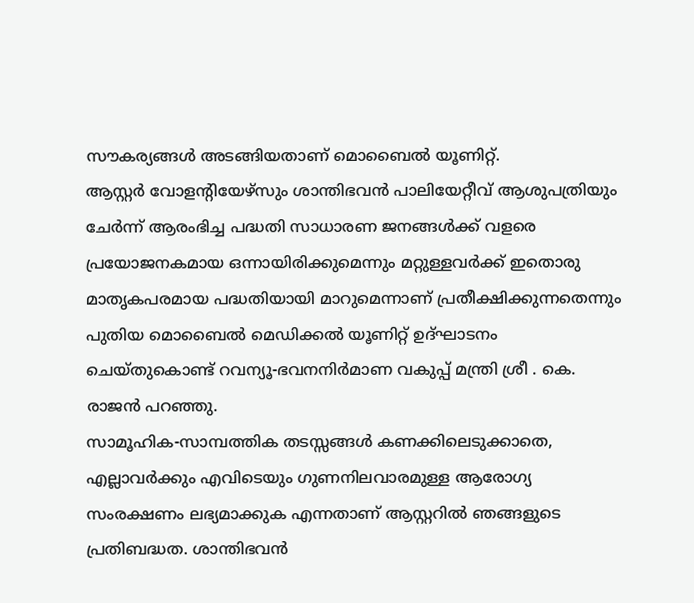സൗകര്യങ്ങൾ അടങ്ങിയതാണ് മൊബൈൽ യൂണിറ്റ്.
ആസ്റ്റർ വോളന്റിയേഴ്സും ശാന്തിഭവൻ പാലിയേറ്റീവ് ആശുപത്രിയും ചേർന്ന് ആരംഭിച്ച പദ്ധതി സാധാരണ ജനങ്ങൾക്ക് വളരെ പ്രയോജനകമായ ഒന്നായിരിക്കുമെന്നും മറ്റുള്ളവർക്ക് ഇതൊരു മാതൃകപരമായ പദ്ധതിയായി മാറുമെന്നാണ് പ്രതീക്ഷിക്കുന്നതെന്നും പുതിയ മൊബൈൽ മെഡിക്കൽ യൂണിറ്റ് ഉദ്ഘാടനം ചെയ്തുകൊണ്ട് റവന്യൂ-ഭവനനിർമാണ വകുപ്പ് മന്ത്രി ശ്രീ . കെ. രാജൻ പറഞ്ഞു.
സാമൂഹിക-സാമ്പത്തിക തടസ്സങ്ങൾ കണക്കിലെടുക്കാതെ, എല്ലാവർക്കും എവിടെയും ഗുണനിലവാരമുള്ള ആരോഗ്യ സംരക്ഷണം ലഭ്യമാക്കുക എന്നതാണ് ആസ്റ്ററിൽ ഞങ്ങളുടെ പ്രതിബദ്ധത. ശാന്തിഭവൻ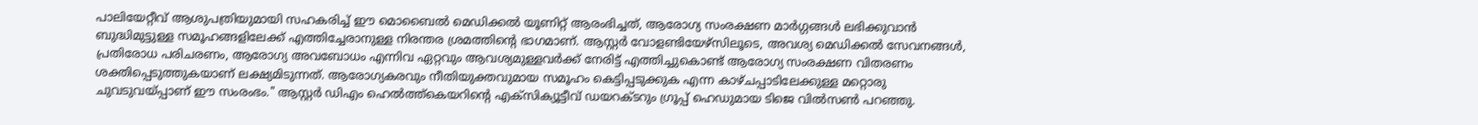പാലിയേറ്റീവ് ആശുപത്രിയുമായി സഹകരിച്ച് ഈ മൊബൈൽ മെഡിക്കൽ യൂണിറ്റ് ആരംഭിച്ചത്, ആരോഗ്യ സംരക്ഷണ മാർഗ്ഗങ്ങൾ ലഭിക്കുവാൻ ബുദ്ധിമുട്ടുള്ള സമൂഹങ്ങളിലേക്ക് എത്തിച്ചേരാനുള്ള നിരന്തര ശ്രമത്തിന്റെ ഭാഗമാണ്. ആസ്റ്റർ വോളണ്ടിയേഴ്സിലൂടെ, അവശ്യ മെഡിക്കൽ സേവനങ്ങൾ, പ്രതിരോധ പരിചരണം, ആരോഗ്യ അവബോധം എന്നിവ ഏറ്റവും ആവശ്യമുള്ളവർക്ക് നേരിട്ട് എത്തിച്ചുകൊണ്ട് ആരോഗ്യ സംരക്ഷണ വിതരണം ശക്തിപ്പെടുത്തുകയാണ് ലക്ഷ്യമിടുന്നത്. ആരോഗ്യകരവും നീതിയുക്തവുമായ സമൂഹം കെട്ടിപ്പടുക്കുക എന്ന കാഴ്ചപ്പാടിലേക്കുള്ള മറ്റൊരു ചുവടുവയ്പ്പാണ് ഈ സംരംഭം." ആസ്റ്റർ ഡിഎം ഹെൽത്ത്കെയറിന്റെ എക്സിക്യൂട്ടീവ് ഡയറക്ടറും ഗ്രൂപ്പ് ഹെഡുമായ ടിജെ വിൽസൺ പറഞ്ഞു.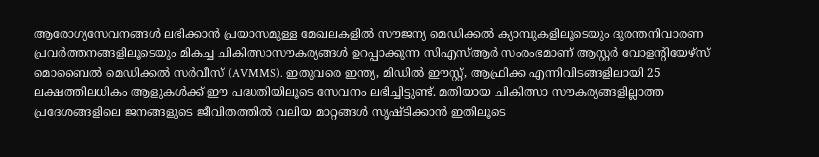ആരോഗ്യസേവനങ്ങൾ ലഭിക്കാൻ പ്രയാസമുള്ള മേഖലകളിൽ സൗജന്യ മെഡിക്കൽ ക്യാമ്പുകളിലൂടെയും ദുരന്തനിവാരണ പ്രവർത്തനങ്ങളിലൂടെയും മികച്ച ചികിത്സാസൗകര്യങ്ങൾ ഉറപ്പാക്കുന്ന സിഎസ്ആർ സംരംഭമാണ് ആസ്റ്റർ വോളന്റിയേഴ്സ് മൊബൈൽ മെഡിക്കൽ സർവീസ് (AVMMS). ഇതുവരെ ഇന്ത്യ, മിഡിൽ ഈസ്റ്റ്, ആഫ്രിക്ക എന്നിവിടങ്ങളിലായി 25 ലക്ഷത്തിലധികം ആളുകൾക്ക് ഈ പദ്ധതിയിലൂടെ സേവനം ലഭിച്ചിട്ടുണ്ട്. മതിയായ ചികിത്സാ സൗകര്യങ്ങളില്ലാത്ത പ്രദേശങ്ങളിലെ ജനങ്ങളുടെ ജീവിതത്തിൽ വലിയ മാറ്റങ്ങൾ സൃഷ്ടിക്കാൻ ഇതിലൂടെ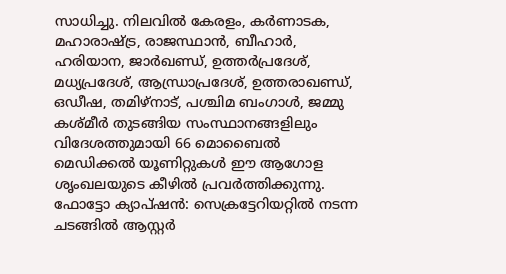സാധിച്ചു. നിലവിൽ കേരളം, കർണാടക, മഹാരാഷ്ട്ര, രാജസ്ഥാൻ, ബീഹാർ, ഹരിയാന, ജാർഖണ്ഡ്, ഉത്തർപ്രദേശ്, മധ്യപ്രദേശ്, ആന്ധ്രാപ്രദേശ്, ഉത്തരാഖണ്ഡ്, ഒഡീഷ, തമിഴ്നാട്, പശ്ചിമ ബംഗാൾ, ജമ്മു കശ്മീർ തുടങ്ങിയ സംസ്ഥാനങ്ങളിലും വിദേശത്തുമായി 66 മൊബൈൽ മെഡിക്കൽ യൂണിറ്റുകൾ ഈ ആഗോള ശൃംഖലയുടെ കീഴിൽ പ്രവർത്തിക്കുന്നു.
ഫോട്ടോ ക്യാപ്ഷൻ: സെക്രട്ടേറിയറ്റിൽ നടന്ന ചടങ്ങിൽ ആസ്റ്റർ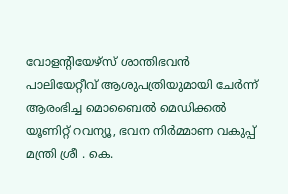വോളന്റിയേഴ്സ് ശാന്തിഭവൻ പാലിയേറ്റീവ് ആശുപത്രിയുമായി ചേർന്ന് ആരംഭിച്ച മൊബൈൽ മെഡിക്കൽ യൂണിറ്റ് റവന്യൂ, ഭവന നിർമ്മാണ വകുപ്പ് മന്ത്രി ശ്രീ . കെ.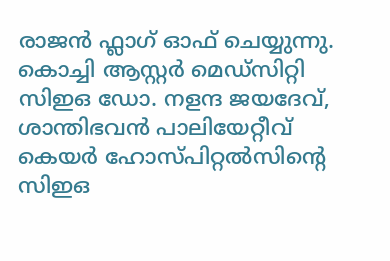രാജൻ ഫ്ലാഗ് ഓഫ് ചെയ്യുന്നു. കൊച്ചി ആസ്റ്റർ മെഡ്സിറ്റി സിഇഒ ഡോ. നളന്ദ ജയദേവ്, ശാന്തിഭവൻ പാലിയേറ്റീവ് കെയർ ഹോസ്പിറ്റൽസിന്റെ സിഇഒ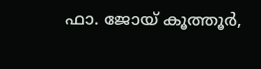ഫാ. ജോയ് കൂത്തൂർ,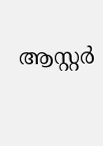ആസ്റ്റർ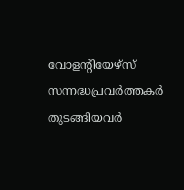വോളന്റിയേഴ്സ് സന്നദ്ധപ്രവർത്തകർ തുടങ്ങിയവർ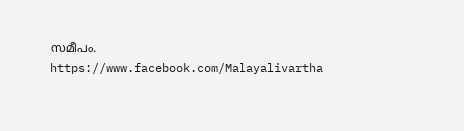സമീപം.
https://www.facebook.com/Malayalivartha